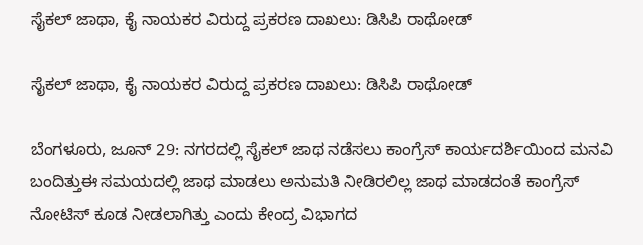ಸೈಕಲ್ ಜಾಥಾ, ಕೈ ನಾಯಕರ ವಿರುದ್ದ ಪ್ರಕರಣ ದಾಖಲು: ಡಿಸಿಪಿ ರಾಥೋಡ್

ಸೈಕಲ್ ಜಾಥಾ, ಕೈ ನಾಯಕರ ವಿರುದ್ದ ಪ್ರಕರಣ ದಾಖಲು: ಡಿಸಿಪಿ ರಾಥೋಡ್

ಬೆಂಗಳೂರು, ಜೂನ್ 29: ನಗರದಲ್ಲಿ ಸೈಕಲ್ ಜಾಥ ನಡೆಸಲು ಕಾಂಗ್ರೆಸ್ ಕಾರ್ಯದರ್ಶಿಯಿಂದ ಮನವಿ ಬಂದಿತ್ತುಈ ಸಮಯದಲ್ಲಿ ಜಾಥ ಮಾಡಲು ಅನುಮತಿ ನೀಡಿರಲಿಲ್ಲ ಜಾಥ ಮಾಡದಂತೆ ಕಾಂಗ್ರೆಸ್ ನೋಟಿಸ್ ಕೂಡ ನೀಡಲಾಗಿತ್ತು ಎಂದು ಕೇಂದ್ರ ವಿಭಾಗದ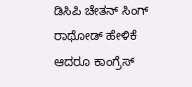ಡಿಸಿಪಿ ಚೇತನ್ ಸಿಂಗ್ ರಾಥೋಡ್ ಹೇಳಿಕೆ ಆದರೂ ಕಾಂಗ್ರೆಸ್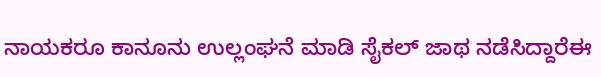ನಾಯಕರೂ ಕಾನೂನು ಉಲ್ಲಂಘನೆ ಮಾಡಿ ಸೈಕಲ್ ಜಾಥ ನಡೆಸಿದ್ದಾರೆಈ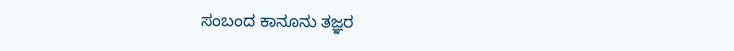ಸಂಬಂದ ಕಾನೂನು ತಜ್ಞರ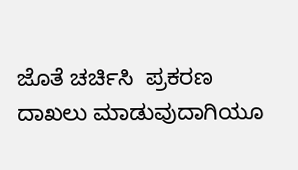ಜೊತೆ ಚರ್ಚಿಸಿ  ಪ್ರಕರಣ ದಾಖಲು ಮಾಡುವುದಾಗಿಯೂ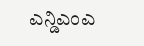ಎನ್ಡಿಎಂಎ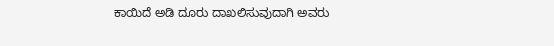ಕಾಯಿದೆ ಅಡಿ ದೂರು ದಾಖಲಿಸುವುದಾಗಿ ಅವರು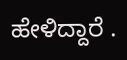ಹೇಳಿದ್ದಾರೆ .